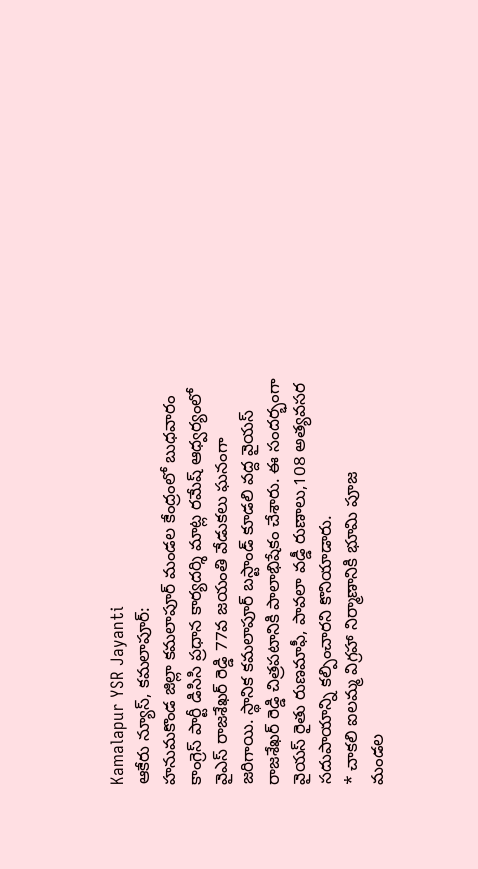Kamalapur YSR Jayanti
ఆకేరు న్యూస్, కమలాపూర్:
హనుమకొండ జిల్లా కమలాపూర్ మండల కేంద్రంలో బుధవారం కాంగ్రెస్ పార్టీ డిసిసి ప్రధాన కార్యదర్శి మాట్ల రమేష్ ఆధ్వర్యంలో వైఎస్ రాజశేఖర్ రెడ్డి 77వ జయంతి వేడుకలు ఘనంగా జరిగాయి. స్థానిక కమలాపూర్ బస్టాండ్ కూడలి వద్ద వైయస్ రాజశేఖర్ రెడ్డి చిత్రపటానికి పాలాభిషేకం చేశారు. ఈ సందర్భంగా వైయస్ రైతు రుణమాఫీ, పావలా వడ్డీ రుణాలు,108 అత్యవసర సదుపాయాన్ని కల్పించారని కొనియాడారు.
* చాకలి ఐలమ్మ విగ్రహా నిర్మాణానికి భూమి పూజ
మండల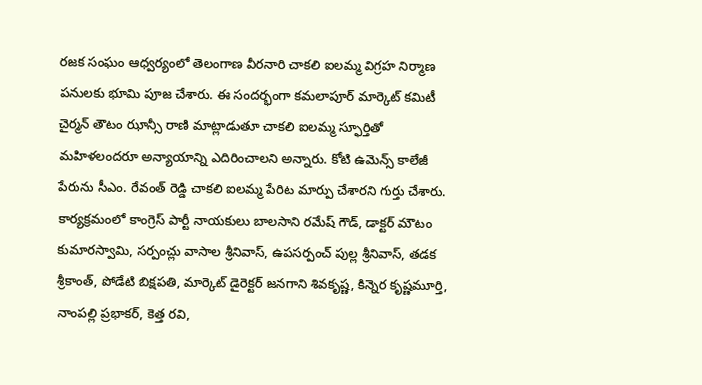రజక సంఘం ఆధ్వర్యంలో తెలంగాణ వీరనారి చాకలి ఐలమ్మ విగ్రహ నిర్మాణ పనులకు భూమి పూజ చేశారు. ఈ సందర్భంగా కమలాపూర్ మార్కెట్ కమిటీ చైర్మన్ తౌటం ఝాన్సీ రాణి మాట్లాడుతూ చాకలి ఐలమ్మ స్ఫూర్తితో మహిళలందరూ అన్యాయాన్ని ఎదిరించాలని అన్నారు. కోటి ఉమెన్స్ కాలేజీ పేరును సీఎం. రేవంత్ రెడ్డి చాకలి ఐలమ్మ పేరిట మార్పు చేశారని గుర్తు చేశారు.
కార్యక్రమంలో కాంగ్రెస్ పార్టీ నాయకులు బాలసాని రమేష్ గౌడ్, డాక్టర్ మౌటం కుమారస్వామి, సర్పంచ్లు వాసాల శ్రీనివాస్, ఉపసర్పంచ్ పుల్ల శ్రీనివాస్, తడక శ్రీకాంత్, పోడేటి బిక్షపతి, మార్కెట్ డైరెక్టర్ జనగాని శివకృష్ణ, కిన్నెర కృష్ణమూర్తి, నాంపల్లి ప్రభాకర్, కెత్త రవి,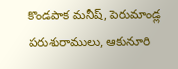కొండపాక మనీష్, పెరుమాండ్ల పరుశురాములు, ఆకునూరి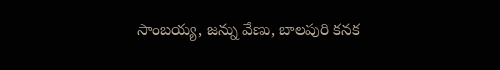సాంబయ్య, జన్ను వేణు, బాలపురి కనక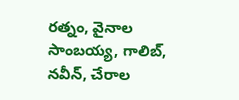రత్నం, వైనాల సాంబయ్య, గాలిబ్, నవీన్, చేరాల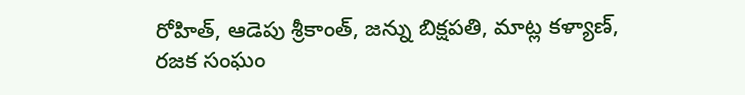రోహిత్, ఆడెపు శ్రీకాంత్, జన్ను బిక్షపతి, మాట్ల కళ్యాణ్, రజక సంఘం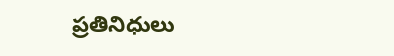ప్రతినిధులు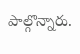పాల్గొన్నారు.